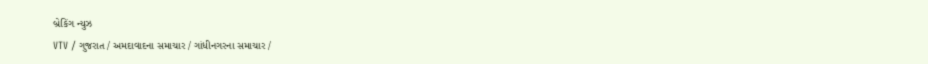બ્રેકિંગ ન્યુઝ
VTV / ગુજરાત / અમદાવાદના સમાચાર / ગાંધીનગરના સમાચાર /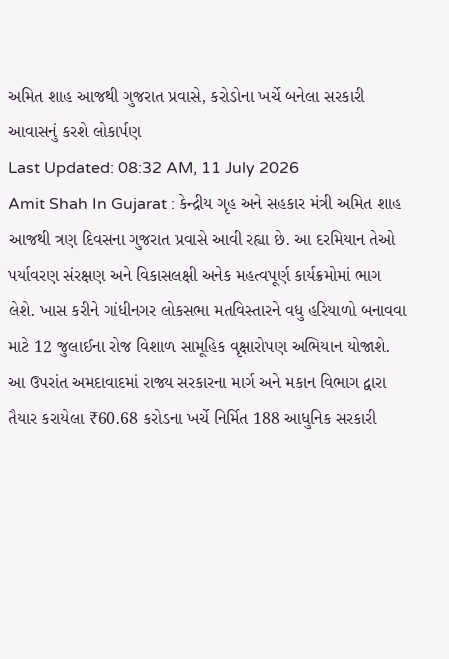અમિત શાહ આજથી ગુજરાત પ્રવાસે, કરોડોના ખર્ચે બનેલા સરકારી આવાસનું કરશે લોકાર્પણ
Last Updated: 08:32 AM, 11 July 2026
Amit Shah In Gujarat : કેન્દ્રીય ગૃહ અને સહકાર મંત્રી અમિત શાહ આજથી ત્રણ દિવસના ગુજરાત પ્રવાસે આવી રહ્યા છે. આ દરમિયાન તેઓ પર્યાવરણ સંરક્ષણ અને વિકાસલક્ષી અનેક મહત્વપૂર્ણ કાર્યક્રમોમાં ભાગ લેશે. ખાસ કરીને ગાંધીનગર લોકસભા મતવિસ્તારને વધુ હરિયાળો બનાવવા માટે 12 જુલાઈના રોજ વિશાળ સામૂહિક વૃક્ષારોપણ અભિયાન યોજાશે. આ ઉપરાંત અમદાવાદમાં રાજ્ય સરકારના માર્ગ અને મકાન વિભાગ દ્વારા તૈયાર કરાયેલા ₹60.68 કરોડના ખર્ચે નિર્મિત 188 આધુનિક સરકારી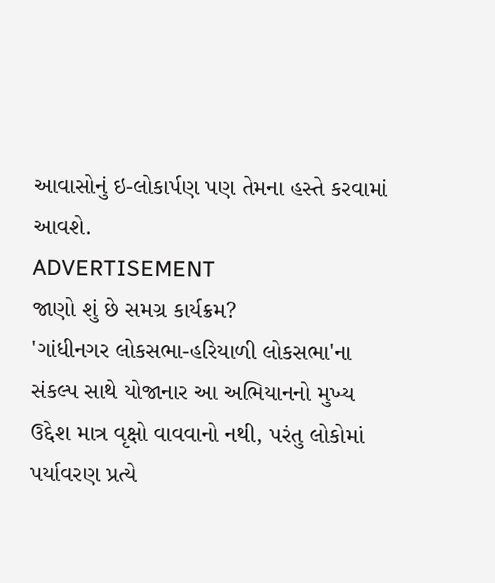આવાસોનું ઇ-લોકાર્પણ પણ તેમના હસ્તે કરવામાં આવશે.
ADVERTISEMENT
જાણો શું છે સમગ્ર કાર્યક્રમ?
'ગાંધીનગર લોકસભા-હરિયાળી લોકસભા'ના સંકલ્પ સાથે યોજાનાર આ અભિયાનનો મુખ્ય ઉદ્દેશ માત્ર વૃક્ષો વાવવાનો નથી, પરંતુ લોકોમાં પર્યાવરણ પ્રત્યે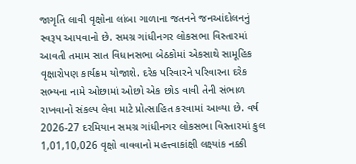જાગૃતિ લાવી વૃક્ષોના લાંબા ગાળાના જતનને જનઆંદોલનનું સ્વરૂપ આપવાનો છે. સમગ્ર ગાંધીનગર લોકસભા વિસ્તારમાં આવતી તમામ સાત વિધાનસભા બેઠકોમાં એકસાથે સામૂહિક વૃક્ષારોપણ કાર્યક્રમ યોજાશે. દરેક પરિવારને પરિવારના દરેક સભ્યના નામે ઓછામાં ઓછો એક છોડ વાવી તેની સંભાળ રાખવાનો સંકલ્પ લેવા માટે પ્રોત્સાહિત કરવામાં આવ્યા છે. વર્ષ 2026-27 દરમિયાન સમગ્ર ગાંધીનગર લોકસભા વિસ્તારમાં કુલ 1,01,10,026 વૃક્ષો વાવવાનો મહત્ત્વાકાંક્ષી લક્ષ્યાંક નક્કી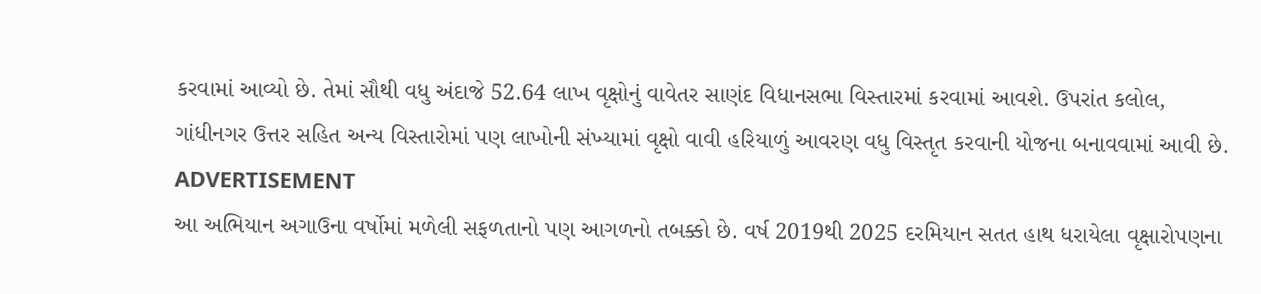કરવામાં આવ્યો છે. તેમાં સૌથી વધુ અંદાજે 52.64 લાખ વૃક્ષોનું વાવેતર સાણંદ વિધાનસભા વિસ્તારમાં કરવામાં આવશે. ઉપરાંત કલોલ, ગાંધીનગર ઉત્તર સહિત અન્ય વિસ્તારોમાં પણ લાખોની સંખ્યામાં વૃક્ષો વાવી હરિયાળું આવરણ વધુ વિસ્તૃત કરવાની યોજના બનાવવામાં આવી છે.
ADVERTISEMENT
આ અભિયાન અગાઉના વર્ષોમાં મળેલી સફળતાનો પણ આગળનો તબક્કો છે. વર્ષ 2019થી 2025 દરમિયાન સતત હાથ ધરાયેલા વૃક્ષારોપણના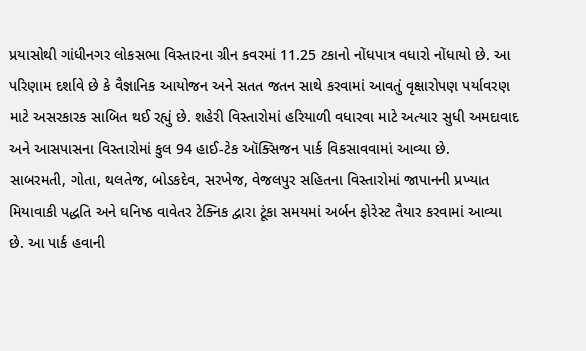પ્રયાસોથી ગાંધીનગર લોકસભા વિસ્તારના ગ્રીન કવરમાં 11.25 ટકાનો નોંધપાત્ર વધારો નોંધાયો છે. આ પરિણામ દર્શાવે છે કે વૈજ્ઞાનિક આયોજન અને સતત જતન સાથે કરવામાં આવતું વૃક્ષારોપણ પર્યાવરણ માટે અસરકારક સાબિત થઈ રહ્યું છે. શહેરી વિસ્તારોમાં હરિયાળી વધારવા માટે અત્યાર સુધી અમદાવાદ અને આસપાસના વિસ્તારોમાં કુલ 94 હાઈ-ટેક ઑક્સિજન પાર્ક વિકસાવવામાં આવ્યા છે.
સાબરમતી, ગોતા, થલતેજ, બોડકદેવ, સરખેજ, વેજલપુર સહિતના વિસ્તારોમાં જાપાનની પ્રખ્યાત મિયાવાકી પદ્ધતિ અને ઘનિષ્ઠ વાવેતર ટેક્નિક દ્વારા ટૂંકા સમયમાં અર્બન ફોરેસ્ટ તૈયાર કરવામાં આવ્યા છે. આ પાર્ક હવાની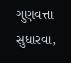ગુણવત્તા સુધારવા,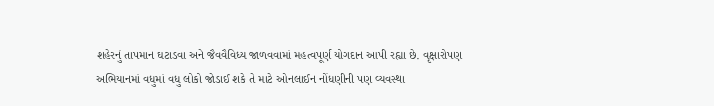શહેરનું તાપમાન ઘટાડવા અને જૈવવૈવિધ્ય જાળવવામાં મહત્વપૂર્ણ યોગદાન આપી રહ્યા છે. વૃક્ષારોપણ અભિયાનમાં વધુમાં વધુ લોકો જોડાઈ શકે તે માટે ઓનલાઈન નોંધણીની પણ વ્યવસ્થા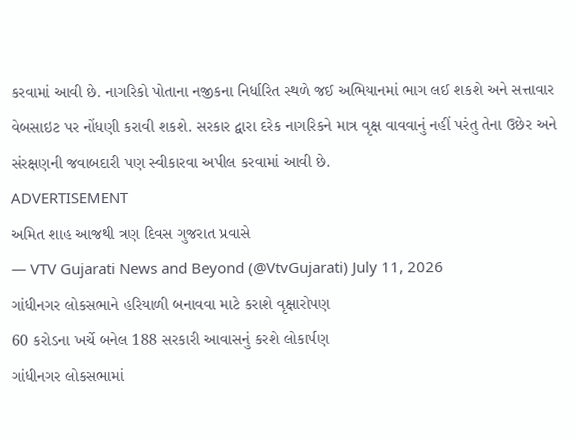કરવામાં આવી છે. નાગરિકો પોતાના નજીકના નિર્ધારિત સ્થળે જઈ અભિયાનમાં ભાગ લઈ શકશે અને સત્તાવાર વેબસાઇટ પર નોંધણી કરાવી શકશે. સરકાર દ્વારા દરેક નાગરિકને માત્ર વૃક્ષ વાવવાનું નહીં પરંતુ તેના ઉછેર અને સંરક્ષણની જવાબદારી પણ સ્વીકારવા અપીલ કરવામાં આવી છે.
ADVERTISEMENT
અમિત શાહ આજથી ત્રણ દિવસ ગુજરાત પ્રવાસે
— VTV Gujarati News and Beyond (@VtvGujarati) July 11, 2026
ગાંધીનગર લોકસભાને હરિયાળી બનાવવા માટે કરાશે વૃક્ષારોપણ
60 કરોડના ખર્ચે બનેલ 188 સરકારી આવાસનું કરશે લોકાર્પણ
ગાંધીનગર લોકસભામાં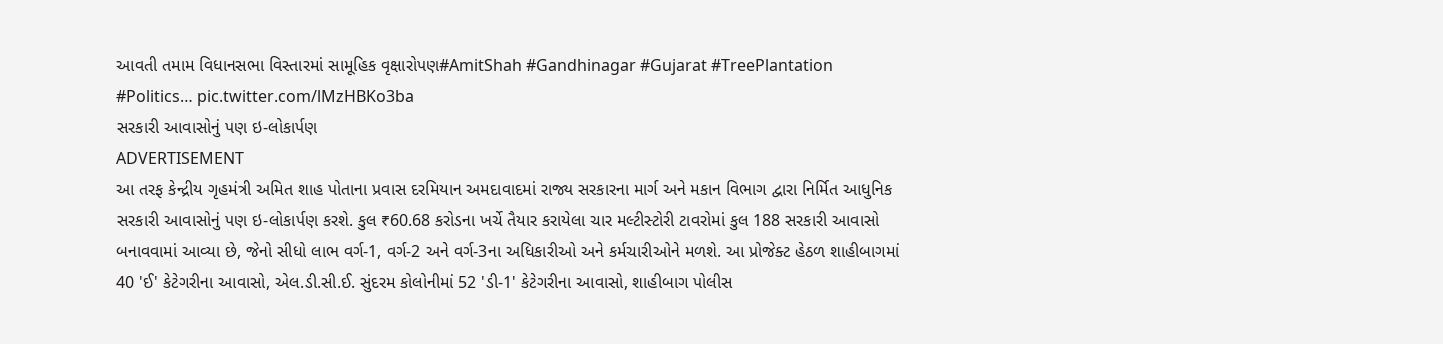આવતી તમામ વિધાનસભા વિસ્તારમાં સામૂહિક વૃક્ષારોપણ#AmitShah #Gandhinagar #Gujarat #TreePlantation #Politics… pic.twitter.com/lMzHBKo3ba
સરકારી આવાસોનું પણ ઇ-લોકાર્પણ
ADVERTISEMENT
આ તરફ કેન્દ્રીય ગૃહમંત્રી અમિત શાહ પોતાના પ્રવાસ દરમિયાન અમદાવાદમાં રાજ્ય સરકારના માર્ગ અને મકાન વિભાગ દ્વારા નિર્મિત આધુનિક સરકારી આવાસોનું પણ ઇ-લોકાર્પણ કરશે. કુલ ₹60.68 કરોડના ખર્ચે તૈયાર કરાયેલા ચાર મલ્ટીસ્ટોરી ટાવરોમાં કુલ 188 સરકારી આવાસો બનાવવામાં આવ્યા છે, જેનો સીધો લાભ વર્ગ-1, વર્ગ-2 અને વર્ગ-3ના અધિકારીઓ અને કર્મચારીઓને મળશે. આ પ્રોજેક્ટ હેઠળ શાહીબાગમાં 40 'ઈ' કેટેગરીના આવાસો, એલ.ડી.સી.ઈ. સુંદરમ કોલોનીમાં 52 'ડી-1' કેટેગરીના આવાસો, શાહીબાગ પોલીસ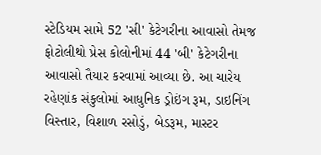સ્ટેડિયમ સામે 52 'સી' કેટેગરીના આવાસો તેમજ ફોટોલીથો પ્રેસ કોલોનીમાં 44 'બી' કેટેગરીના આવાસો તૈયાર કરવામાં આવ્યા છે. આ ચારેય રહેણાંક સંકુલોમાં આધુનિક ડ્રોઇંગ રૂમ, ડાઇનિંગ વિસ્તાર, વિશાળ રસોડું, બેડરૂમ, માસ્ટર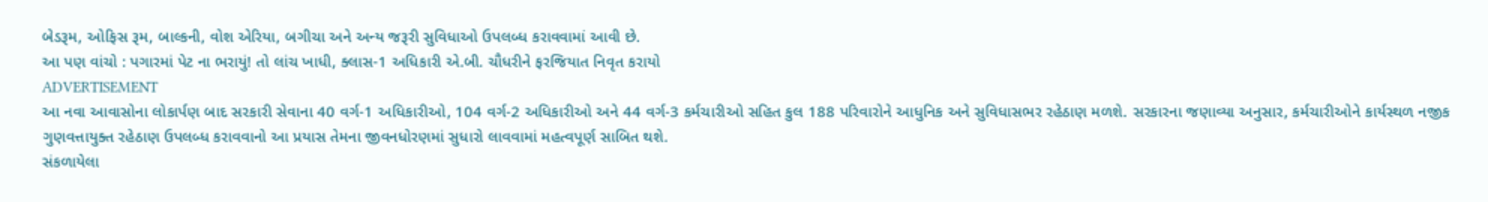બેડરૂમ, ઓફિસ રૂમ, બાલ્કની, વોશ એરિયા, બગીચા અને અન્ય જરૂરી સુવિધાઓ ઉપલબ્ધ કરાવવામાં આવી છે.
આ પણ વાંચો : પગારમાં પેટ ના ભરાયું! તો લાંચ ખાધી, ક્લાસ-1 અધિકારી એ.બી. ચૌધરીને ફરજિયાત નિવૃત કરાયો
ADVERTISEMENT
આ નવા આવાસોના લોકાર્પણ બાદ સરકારી સેવાના 40 વર્ગ-1 અધિકારીઓ, 104 વર્ગ-2 અધિકારીઓ અને 44 વર્ગ-3 કર્મચારીઓ સહિત કુલ 188 પરિવારોને આધુનિક અને સુવિધાસભર રહેઠાણ મળશે. સરકારના જણાવ્યા અનુસાર, કર્મચારીઓને કાર્યસ્થળ નજીક ગુણવત્તાયુક્ત રહેઠાણ ઉપલબ્ધ કરાવવાનો આ પ્રયાસ તેમના જીવનધોરણમાં સુધારો લાવવામાં મહત્વપૂર્ણ સાબિત થશે.
સંકળાયેલા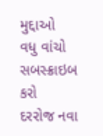મુદ્દાઓ
વધુ વાંચો
સબસ્ક્રાઇબ કરો
દરરોજ નવા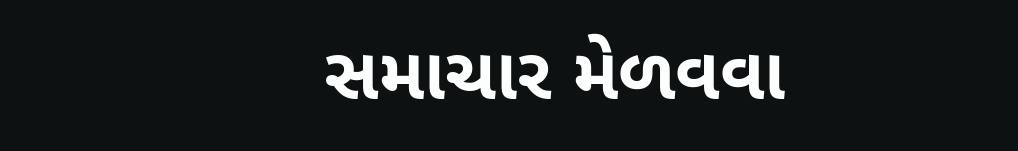સમાચાર મેળવવા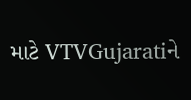માટે VTVGujaratiને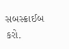સબસ્ક્રાઈબ કરો.